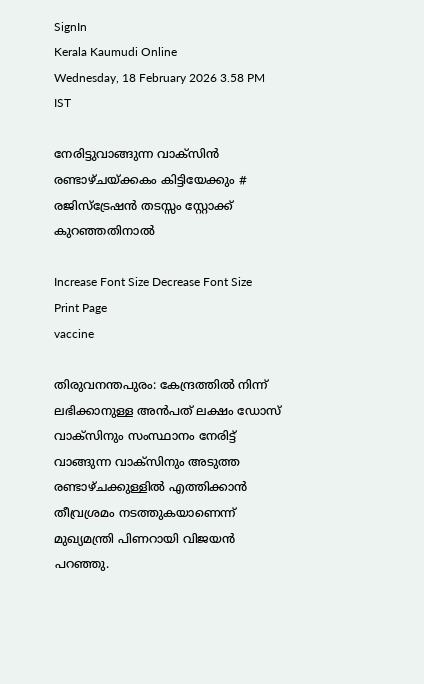SignIn
Kerala Kaumudi Online
Wednesday, 18 February 2026 3.58 PM IST

നേരിട്ടുവാങ്ങുന്ന വാക്സിൻ രണ്ടാഴ്ചയ്ക്കകം കിട്ടിയേക്കും # രജിസ്ട്രേഷൻ തടസ്സം സ്റ്റോക്ക് കുറഞ്ഞതിനാൽ

Increase Font Size Decrease Font Size Print Page
vaccine

തിരുവനന്തപുരം: കേന്ദ്രത്തിൽ നിന്ന് ലഭിക്കാനുള്ള അൻപത് ലക്ഷം ഡോസ് വാക്സിനും സംസ്ഥാനം നേരിട്ട് വാങ്ങുന്ന വാക്സിനും അടുത്ത രണ്ടാഴ്ചക്കുള്ളിൽ എത്തിക്കാൻ തീവ്രശ്രമം നടത്തുകയാണെന്ന് മുഖ്യമന്ത്രി പിണറായി വിജയൻ പറഞ്ഞു.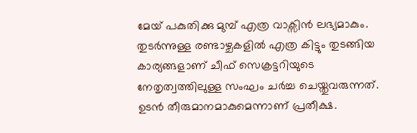മേയ് പകുതിക്കു മുമ്പ് എത്ര വാക്സിൻ ലഭ്യമാകും. തുടർന്നുള്ള രണ്ടാഴ്ചകളിൽ എത്ര കിട്ടും തുടങ്ങിയ കാര്യങ്ങളാണ് ചീഫ് സെക്രട്ടറിയുടെ നേതൃത്വത്തിലുള്ള സംഘം ചർച്ച ചെയ്തുവരുന്നത്. ഉടൻ തീരുമാനമാകുമെന്നാണ് പ്രതീക്ഷ.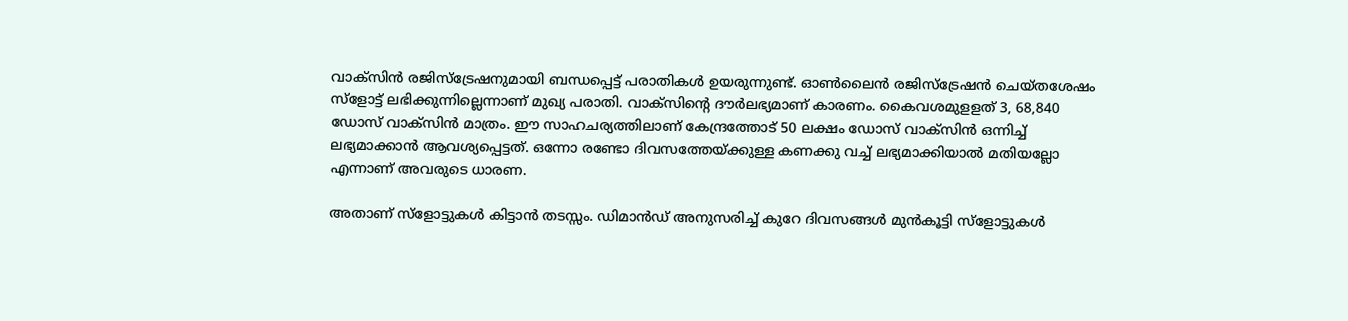വാക്സിൻ രജിസ്‌ട്രേഷനുമായി ബന്ധപ്പെട്ട് പരാതികൾ ഉയരുന്നുണ്ട്. ഓൺലൈൻ രജിസ്‌ട്രേഷൻ ചെയ്തശേഷം സ്‌ളോട്ട് ലഭിക്കുന്നില്ലെന്നാണ് മുഖ്യ പരാതി. വാക്സിന്റെ ദൗർലഭ്യമാണ് കാരണം. കൈവശമുളളത് 3, 68,840 ഡോസ് വാക്സിൻ മാത്രം. ഈ സാഹചര്യത്തിലാണ് കേന്ദ്രത്തോട് 50 ലക്ഷം ഡോസ് വാക്സിൻ ഒന്നിച്ച് ലഭ്യമാക്കാൻ ആവശ്യപ്പെട്ടത്. ഒന്നോ രണ്ടോ ദിവസത്തേയ്ക്കുള്ള കണക്കു വച്ച് ലഭ്യമാക്കിയാൽ മതിയല്ലോ എന്നാണ് അവരുടെ ധാരണ.

അതാണ് സ്‌ളോട്ടുകൾ കിട്ടാൻ തടസ്സം. ഡിമാൻഡ് അനുസരിച്ച് കുറേ ദിവസങ്ങൾ മുൻകൂട്ടി സ്‌ളോട്ടുകൾ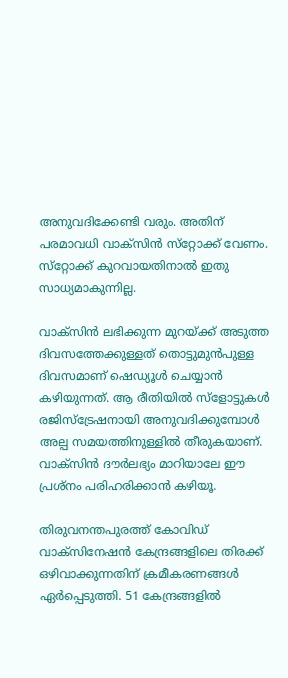അനുവദിക്കേണ്ടി വരും. അതിന് പരമാവധി വാക്സിൻ സ്‌റ്റോക്ക് വേണം. സ്‌റ്റോക്ക് കുറവായതിനാൽ ഇതു സാധ്യമാകുന്നില്ല.

വാക്സിൻ ലഭിക്കുന്ന മുറയ്ക്ക് അടുത്ത ദിവസത്തേക്കുള്ളത് തൊട്ടുമുൻപുള്ള ദിവസമാണ് ഷെഡ്യൂൾ ചെയ്യാൻ കഴിയുന്നത്. ആ രീതിയിൽ സ്‌ളോട്ടുകൾ രജിസ്‌ട്രേഷനായി അനുവദിക്കുമ്പോൾ അല്പ സമയത്തിനുള്ളിൽ തീരുകയാണ്. വാക്സിൻ ദൗർലഭ്യം മാറിയാലേ ഈ പ്രശ്നം പരിഹരിക്കാൻ കഴിയൂ.

തിരുവനന്തപുരത്ത് കോവിഡ് വാക്സിനേഷൻ കേന്ദ്രങ്ങളിലെ തിരക്ക് ഒഴിവാക്കുന്നതിന് ക്രമീകരണങ്ങൾ ഏർപ്പെടുത്തി. 51 കേന്ദ്രങ്ങളിൽ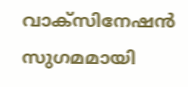വാക്സിനേഷൻ സുഗമമായി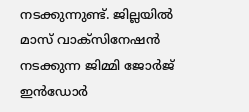നടക്കുന്നുണ്ട്. ജില്ലയിൽ മാസ് വാക്സിനേഷൻ നടക്കുന്ന ജിമ്മി ജോർജ് ഇൻഡോർ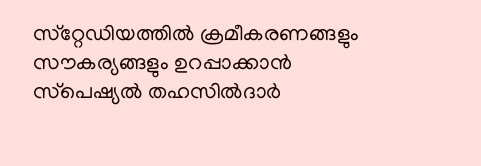സ്‌റ്റേഡിയത്തിൽ ക്രമീകരണങ്ങളും സൗകര്യങ്ങളും ഉറപ്പാക്കാൻ സ്‌പെഷ്യൽ തഹസിൽദാർ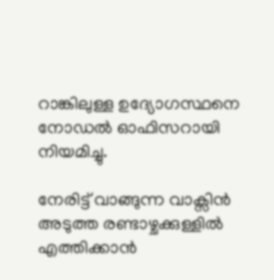റാങ്കിലുള്ള ഉദ്യോഗസ്ഥനെ നോഡൽ ഓഫിസറായി നിയമിച്ചു.

നേരിട്ട് വാങ്ങുന്ന വാക്സിൻ അടുത്ത രണ്ടാഴ്ചക്കുള്ളിൽ എത്തിക്കാൻ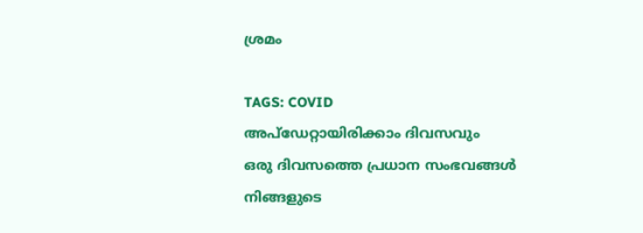ശ്രമം

TAGS: COVID
അപ്ഡേറ്റായിരിക്കാം ദിവസവും
ഒരു ദിവസത്തെ പ്രധാന സംഭവങ്ങൾ നിങ്ങളുടെ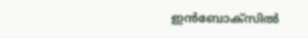ഇൻബോക്സിൽ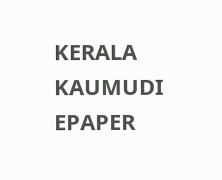KERALA KAUMUDI EPAPER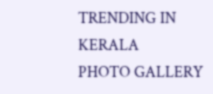TRENDING IN KERALA
PHOTO GALLERY